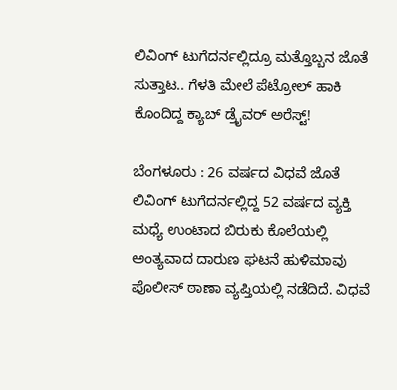ಲಿವಿಂಗ್ ಟುಗೆದರ್ನಲ್ಲಿದ್ರೂ ಮತ್ತೊಬ್ಬನ ಜೊತೆ ಸುತ್ತಾಟ.. ಗೆಳತಿ ಮೇಲೆ ಪೆಟ್ರೋಲ್ ಹಾಕಿ ಕೊಂದಿದ್ದ ಕ್ಯಾಬ್ ಡ್ರೈವರ್ ಅರೆಸ್ಟ್!

ಬೆಂಗಳೂರು : 26 ವರ್ಷದ ವಿಧವೆ ಜೊತೆ ಲಿವಿಂಗ್ ಟುಗೆದರ್ನಲ್ಲಿದ್ದ 52 ವರ್ಷದ ವ್ಯಕ್ತಿ ಮಧ್ಯೆ ಉಂಟಾದ ಬಿರುಕು ಕೊಲೆಯಲ್ಲಿ ಅಂತ್ಯವಾದ ದಾರುಣ ಘಟನೆ ಹುಳಿಮಾವು ಪೊಲೀಸ್ ಠಾಣಾ ವ್ಯಪ್ತಿಯಲ್ಲಿ ನಡೆದಿದೆ. ವಿಧವೆ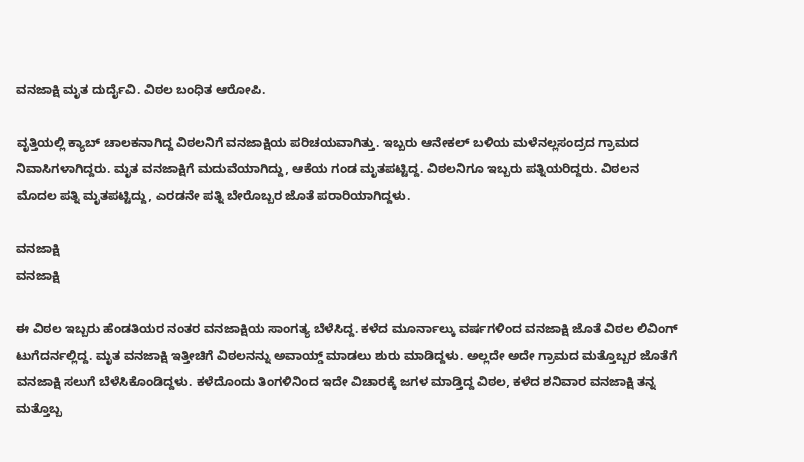ವನಜಾಕ್ಷಿ ಮೃತ ದುರ್ದೈವಿ. ವಿಠಲ ಬಂಧಿತ ಆರೋಪಿ.

ವೃತ್ತಿಯಲ್ಲಿ ಕ್ಯಾಬ್ ಚಾಲಕನಾಗಿದ್ದ ವಿಠಲನಿಗೆ ವನಜಾಕ್ಷಿಯ ಪರಿಚಯವಾಗಿತ್ತು. ಇಬ್ಬರು ಆನೇಕಲ್ ಬಳಿಯ ಮಳೆನಲ್ಲಸಂದ್ರದ ಗ್ರಾಮದ ನಿವಾಸಿಗಳಾಗಿದ್ದರು. ಮೃತ ವನಜಾಕ್ಷಿಗೆ ಮದುವೆಯಾಗಿದ್ದು, ಆಕೆಯ ಗಂಡ ಮೃತಪಟ್ಟಿದ್ದ. ವಿಠಲನಿಗೂ ಇಬ್ಬರು ಪತ್ನಿಯರಿದ್ದರು. ವಿಠಲನ ಮೊದಲ ಪತ್ನಿ ಮೃತಪಟ್ಟಿದ್ದು, ಎರಡನೇ ಪತ್ನಿ ಬೇರೊಬ್ಬರ ಜೊತೆ ಪರಾರಿಯಾಗಿದ್ದಳು.

ವನಜಾಕ್ಷಿ
ವನಜಾಕ್ಷಿ

ಈ ವಿಠಲ ಇಬ್ಬರು ಹೆಂಡತಿಯರ ನಂತರ ವನಜಾಕ್ಷಿಯ ಸಾಂಗತ್ಯ ಬೆಳೆಸಿದ್ದ. ಕಳೆದ ಮೂರ್ನಾಲ್ಕು ವರ್ಷಗಳಿಂದ ವನಜಾಕ್ಷಿ ಜೊತೆ ವಿಠಲ ಲಿವಿಂಗ್ ಟುಗೆದರ್ನಲ್ಲಿದ್ದ. ಮೃತ ವನಜಾಕ್ಷಿ ಇತ್ತೀಚಿಗೆ ವಿಠಲನನ್ನು ಅವಾಯ್ಡ್ ಮಾಡಲು ಶುರು ಮಾಡಿದ್ದಳು. ಅಲ್ಲದೇ ಅದೇ ಗ್ರಾಮದ ಮತ್ತೊಬ್ಬರ ಜೊತೆಗೆ ವನಜಾಕ್ಷಿ ಸಲುಗೆ ಬೆಳೆಸಿಕೊಂಡಿದ್ದಳು. ಕಳೆದೊಂದು ತಿಂಗಳಿನಿಂದ ಇದೇ ವಿಚಾರಕ್ಕೆ ಜಗಳ ಮಾಡ್ತಿದ್ದ ವಿಠಲ, ಕಳೆದ ಶನಿವಾರ ವನಜಾಕ್ಷಿ ತನ್ನ ಮತ್ತೊಬ್ಬ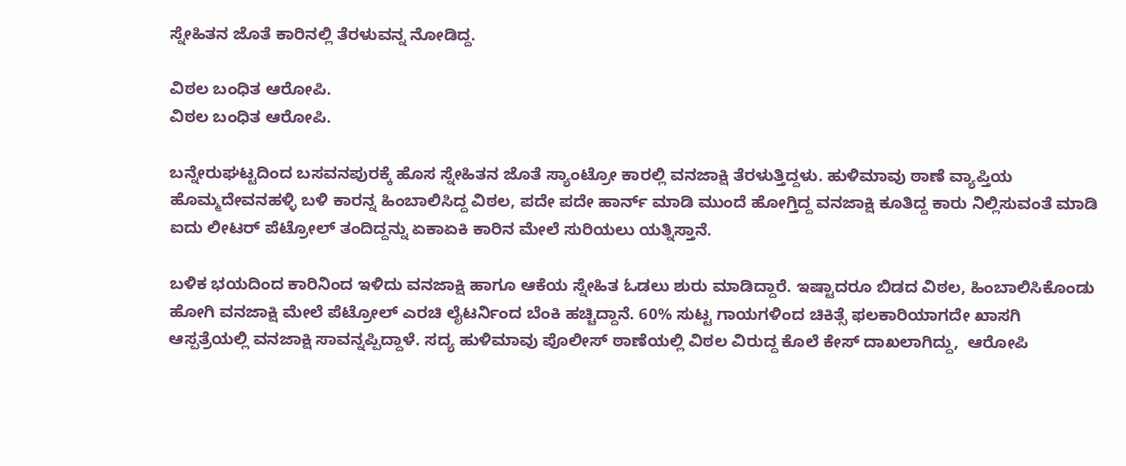ಸ್ನೇಹಿತನ ಜೊತೆ ಕಾರಿನಲ್ಲಿ ತೆರಳುವನ್ನ ನೋಡಿದ್ದ.

ವಿಠಲ ಬಂಧಿತ ಆರೋಪಿ.
ವಿಠಲ ಬಂಧಿತ ಆರೋಪಿ.

ಬನ್ನೇರುಘಟ್ಟದಿಂದ ಬಸವನಪುರಕ್ಕೆ ಹೊಸ ಸ್ನೇಹಿತನ‌ ಜೊತೆ ಸ್ಯಾಂಟ್ರೋ ಕಾರಲ್ಲಿ ವನಜಾಕ್ಷಿ ತೆರಳುತ್ತಿದ್ದಳು. ಹುಳಿಮಾವು ಠಾಣೆ ವ್ಯಾಪ್ತಿಯ ಹೊಮ್ಮದೇವನಹಳ್ಳಿ ಬಳಿ ಕಾರನ್ನ ಹಿಂಬಾಲಿಸಿದ್ದ ವಿಠಲ, ಪದೇ ಪದೇ ಹಾರ್ನ್ ಮಾಡಿ ಮುಂದೆ ಹೋಗ್ತಿದ್ದ ವನಜಾಕ್ಷಿ ಕೂತಿದ್ದ ಕಾರು ನಿಲ್ಲಿಸುವಂತೆ ಮಾಡಿ ಐದು ಲೀಟರ್ ಪೆಟ್ರೋಲ್ ತಂದಿದ್ದನ್ನು ಏಕಾಏಕಿ ಕಾರಿನ ಮೇಲೆ ಸುರಿಯಲು ಯತ್ನಿಸ್ತಾನೆ.

ಬಳಿಕ ಭಯದಿಂದ ಕಾರಿನಿಂದ ಇಳಿದು ವನಜಾಕ್ಷಿ ಹಾಗೂ ಆಕೆಯ ಸ್ನೇಹಿತ ಓಡಲು ಶುರು ಮಾಡಿದ್ದಾರೆ. ಇಷ್ಟಾದರೂ ಬಿಡದ ವಿಠಲ, ಹಿಂಬಾಲಿಸಿಕೊಂಡು ಹೋಗಿ ವನಜಾಕ್ಷಿ ಮೇಲೆ ಪೆಟ್ರೋಲ್ ಎರಚಿ ಲೈಟರ್ನಿಂದ ಬೆಂಕಿ ಹಚ್ಚಿದ್ದಾನೆ. 60% ಸುಟ್ಟ ಗಾಯಗಳಿಂದ ‍ಚಿಕಿತ್ಸೆ ಫಲಕಾರಿಯಾಗದೇ ಖಾಸಗಿ ಆಸ್ಪತ್ರೆಯಲ್ಲಿ ವನಜಾಕ್ಷಿ ಸಾವನ್ನಪ್ಪಿದ್ದಾಳೆ. ಸದ್ಯ ಹುಳಿಮಾವು ಪೊಲೀಸ್ ಠಾಣೆಯಲ್ಲಿ ವಿಠಲ ವಿರುದ್ದ ಕೊಲೆ ಕೇಸ್ ದಾಖಲಾಗಿದ್ದು,  ಆರೋಪಿ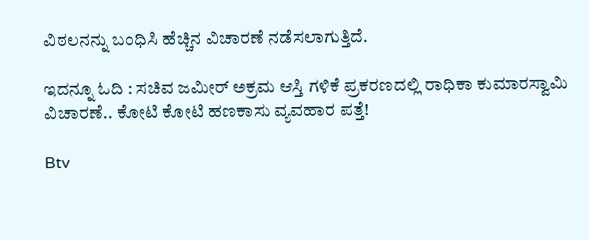ವಿಠಲನನ್ನು ಬಂಧಿಸಿ ಹೆಚ್ಚಿನ ವಿಚಾರಣೆ ನಡೆಸಲಾಗುತ್ತಿದೆ.

ಇದನ್ನೂ ಓದಿ : ಸಚಿವ ಜಮೀರ್ ಅಕ್ರಮ ಆಸ್ತಿ ಗಳಿಕೆ ಪ್ರಕರಣದಲ್ಲಿ ರಾಧಿಕಾ ಕುಮಾರಸ್ವಾಮಿ ವಿಚಾರಣೆ.. ಕೋಟಿ ಕೋಟಿ ಹಣಕಾಸು ವ್ಯವಹಾರ ಪತ್ತೆ!

Btv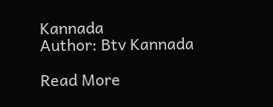Kannada
Author: Btv Kannada

Read More